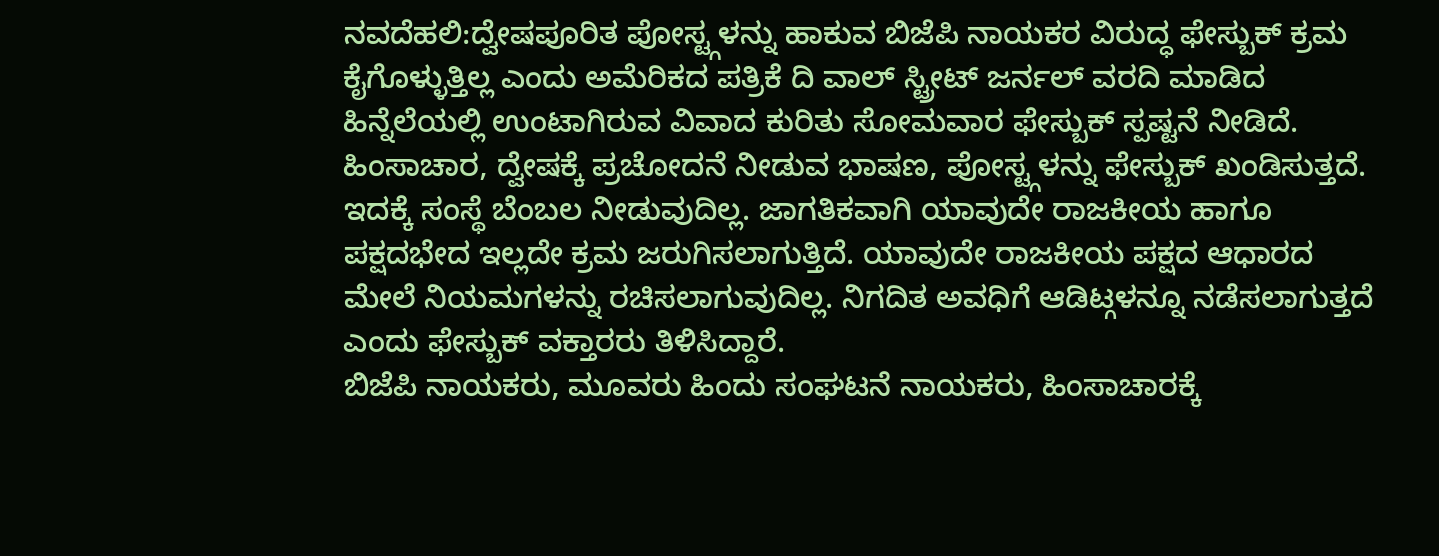ನವದೆಹಲಿ:ದ್ವೇಷಪೂರಿತ ಪೋಸ್ಟ್ಗಳನ್ನು ಹಾಕುವ ಬಿಜೆಪಿ ನಾಯಕರ ವಿರುದ್ಧ ಫೇಸ್ಬುಕ್ ಕ್ರಮ ಕೈಗೊಳ್ಳುತ್ತಿಲ್ಲ ಎಂದು ಅಮೆರಿಕದ ಪತ್ರಿಕೆ ದಿ ವಾಲ್ ಸ್ಟ್ರೀಟ್ ಜರ್ನಲ್ ವರದಿ ಮಾಡಿದ ಹಿನ್ನೆಲೆಯಲ್ಲಿ ಉಂಟಾಗಿರುವ ವಿವಾದ ಕುರಿತು ಸೋಮವಾರ ಫೇಸ್ಬುಕ್ ಸ್ಪಷ್ಟನೆ ನೀಡಿದೆ.
ಹಿಂಸಾಚಾರ, ದ್ವೇಷಕ್ಕೆ ಪ್ರಚೋದನೆ ನೀಡುವ ಭಾಷಣ, ಪೋಸ್ಟ್ಗಳನ್ನು ಫೇಸ್ಬುಕ್ ಖಂಡಿಸುತ್ತದೆ. ಇದಕ್ಕೆ ಸಂಸ್ಥೆ ಬೆಂಬಲ ನೀಡುವುದಿಲ್ಲ. ಜಾಗತಿಕವಾಗಿ ಯಾವುದೇ ರಾಜಕೀಯ ಹಾಗೂ ಪಕ್ಷದಭೇದ ಇಲ್ಲದೇ ಕ್ರಮ ಜರುಗಿಸಲಾಗುತ್ತಿದೆ. ಯಾವುದೇ ರಾಜಕೀಯ ಪಕ್ಷದ ಆಧಾರದ ಮೇಲೆ ನಿಯಮಗಳನ್ನು ರಚಿಸಲಾಗುವುದಿಲ್ಲ. ನಿಗದಿತ ಅವಧಿಗೆ ಆಡಿಟ್ಗಳನ್ನೂ ನಡೆಸಲಾಗುತ್ತದೆ ಎಂದು ಫೇಸ್ಬುಕ್ ವಕ್ತಾರರು ತಿಳಿಸಿದ್ದಾರೆ.
ಬಿಜೆಪಿ ನಾಯಕರು, ಮೂವರು ಹಿಂದು ಸಂಘಟನೆ ನಾಯಕರು, ಹಿಂಸಾಚಾರಕ್ಕೆ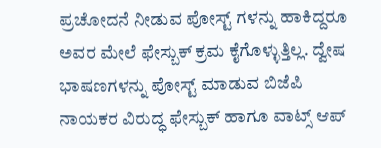ಪ್ರಚೋದನೆ ನೀಡುವ ಪೋಸ್ಟ್ ಗಳನ್ನು ಹಾಕಿದ್ದರೂ ಅವರ ಮೇಲೆ ಫೇಸ್ಬುಕ್ ಕ್ರಮ ಕೈಗೊಳ್ಳುತ್ತಿಲ್ಲ. ದ್ವೇಷ ಭಾಷಣಗಳನ್ನು ಪೋಸ್ಟ್ ಮಾಡುವ ಬಿಜೆಪಿ ನಾಯಕರ ವಿರುದ್ಧ ಫೇಸ್ಬುಕ್ ಹಾಗೂ ವಾಟ್ಸ್ ಆಪ್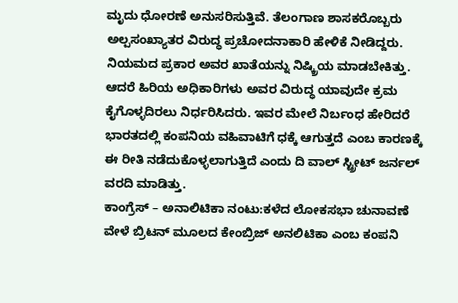ಮೃದು ಧೋರಣೆ ಅನುಸರಿಸುತ್ತಿವೆ. ತೆಲಂಗಾಣ ಶಾಸಕರೊಬ್ಬರು ಅಲ್ಪಸಂಖ್ಯಾತರ ವಿರುದ್ಧ ಪ್ರಚೋದನಾಕಾರಿ ಹೇಳಿಕೆ ನೀಡಿದ್ದರು. ನಿಯಮದ ಪ್ರಕಾರ ಅವರ ಖಾತೆಯನ್ನು ನಿಷ್ಕ್ರಿಯ ಮಾಡಬೇಕಿತ್ತು. ಆದರೆ ಹಿರಿಯ ಅಧಿಕಾರಿಗಳು ಅವರ ವಿರುದ್ಧ ಯಾವುದೇ ಕ್ರಮ ಕೈಗೊಳ್ಳದಿರಲು ನಿರ್ಧರಿಸಿದರು. ಇವರ ಮೇಲೆ ನಿರ್ಬಂಧ ಹೇರಿದರೆ ಭಾರತದಲ್ಲಿ ಕಂಪನಿಯ ವಹಿವಾಟಿಗೆ ಧಕ್ಕೆ ಆಗುತ್ತದೆ ಎಂಬ ಕಾರಣಕ್ಕೆ ಈ ರೀತಿ ನಡೆದುಕೊಳ್ಳಲಾಗುತ್ತಿದೆ ಎಂದು ದಿ ವಾಲ್ ಸ್ಟ್ರೀಟ್ ಜರ್ನಲ್ ವರದಿ ಮಾಡಿತ್ತು.
ಕಾಂಗ್ರೆಸ್ – ಅನಾಲಿಟಿಕಾ ನಂಟು:ಕಳೆದ ಲೋಕಸಭಾ ಚುನಾವಣೆ ವೇಳೆ ಬ್ರಿಟನ್ ಮೂಲದ ಕೇಂಬ್ರಿಜ್ ಅನಲಿಟಿಕಾ ಎಂಬ ಕಂಪನಿ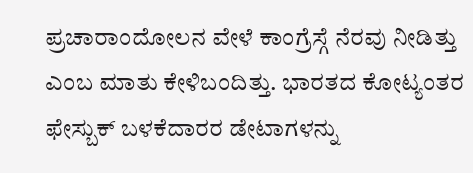ಪ್ರಚಾರಾಂದೋಲನ ವೇಳೆ ಕಾಂಗ್ರೆಸ್ಗೆ ನೆರವು ನೀಡಿತ್ತು ಎಂಬ ಮಾತು ಕೇಳಿಬಂದಿತ್ತು. ಭಾರತದ ಕೋಟ್ಯಂತರ ಫೇಸ್ಬುಕ್ ಬಳಕೆದಾರರ ಡೇಟಾಗಳನ್ನು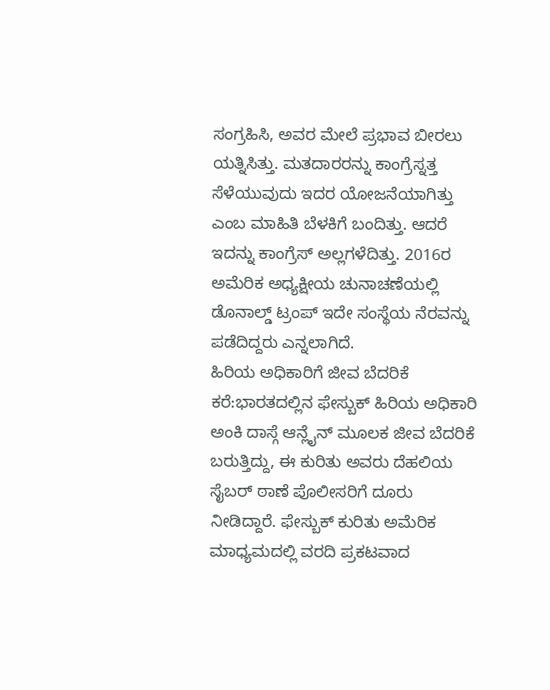ಸಂಗ್ರಹಿಸಿ, ಅವರ ಮೇಲೆ ಪ್ರಭಾವ ಬೀರಲು ಯತ್ನಿಸಿತ್ತು. ಮತದಾರರನ್ನು ಕಾಂಗ್ರೆಸ್ನತ್ತ ಸೆಳೆಯುವುದು ಇದರ ಯೋಜನೆಯಾಗಿತ್ತು ಎಂಬ ಮಾಹಿತಿ ಬೆಳಕಿಗೆ ಬಂದಿತ್ತು. ಆದರೆ ಇದನ್ನು ಕಾಂಗ್ರೆಸ್ ಅಲ್ಲಗಳೆದಿತ್ತು. 2016ರ ಅಮೆರಿಕ ಅಧ್ಯಕ್ಷೀಯ ಚುನಾಚಣೆಯಲ್ಲಿ ಡೊನಾಲ್ಡ್ ಟ್ರಂಪ್ ಇದೇ ಸಂಸ್ಥೆಯ ನೆರವನ್ನು ಪಡೆದಿದ್ದರು ಎನ್ನಲಾಗಿದೆ.
ಹಿರಿಯ ಅಧಿಕಾರಿಗೆ ಜೀವ ಬೆದರಿಕೆ ಕರೆ:ಭಾರತದಲ್ಲಿನ ಫೇಸ್ಬುಕ್ ಹಿರಿಯ ಅಧಿಕಾರಿ ಅಂಕಿ ದಾಸ್ಗೆ ಆನ್ಲೈನ್ ಮೂಲಕ ಜೀವ ಬೆದರಿಕೆ ಬರುತ್ತಿದ್ದು, ಈ ಕುರಿತು ಅವರು ದೆಹಲಿಯ ಸೈಬರ್ ಠಾಣೆ ಪೊಲೀಸರಿಗೆ ದೂರು ನೀಡಿದ್ದಾರೆ. ಫೇಸ್ಬುಕ್ ಕುರಿತು ಅಮೆರಿಕ ಮಾಧ್ಯಮದಲ್ಲಿ ವರದಿ ಪ್ರಕಟವಾದ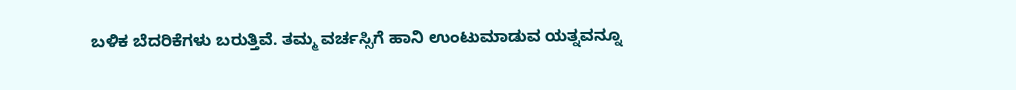ಬಳಿಕ ಬೆದರಿಕೆಗಳು ಬರುತ್ತಿವೆ. ತಮ್ಮ ವರ್ಚಸ್ಸಿಗೆ ಹಾನಿ ಉಂಟುಮಾಡುವ ಯತ್ನವನ್ನೂ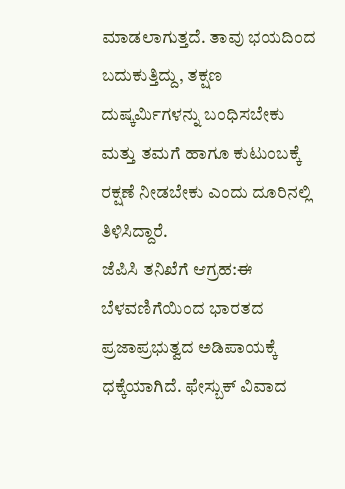ಮಾಡಲಾಗುತ್ತದೆ. ತಾವು ಭಯದಿಂದ ಬದುಕುತ್ತಿದ್ದು, ತಕ್ಷಣ ದುಷ್ಕರ್ವಿುಗಳನ್ನು ಬಂಧಿಸಬೇಕು ಮತ್ತು ತಮಗೆ ಹಾಗೂ ಕುಟುಂಬಕ್ಕೆ ರಕ್ಷಣೆ ನೀಡಬೇಕು ಎಂದು ದೂರಿನಲ್ಲಿ ತಿಳಿಸಿದ್ದಾರೆ.
ಜೆಪಿಸಿ ತನಿಖೆಗೆ ಆಗ್ರಹ:ಈ ಬೆಳವಣಿಗೆಯಿಂದ ಭಾರತದ ಪ್ರಜಾಪ್ರಭುತ್ವದ ಅಡಿಪಾಯಕ್ಕೆ ಧಕ್ಕೆಯಾಗಿದೆ. ಫೇಸ್ಬುಕ್ ವಿವಾದ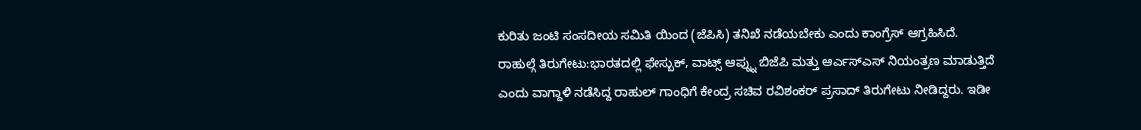ಕುರಿತು ಜಂಟಿ ಸಂಸದೀಯ ಸಮಿತಿ ಯಿಂದ (ಜೆಪಿಸಿ) ತನಿಖೆ ನಡೆಯಬೇಕು ಎಂದು ಕಾಂಗ್ರೆಸ್ ಆಗ್ರಹಿಸಿದೆ.
ರಾಹುಲ್ಗೆ ತಿರುಗೇಟು:ಭಾರತದಲ್ಲಿ ಫೇಸ್ಬುಕ್, ವಾಟ್ಸ್ ಆಪ್ನ್ನು ಬಿಜೆಪಿ ಮತ್ತು ಆರ್ಎಸ್ಎಸ್ ನಿಯಂತ್ರಣ ಮಾಡುತ್ತಿದೆ ಎಂದು ವಾಗ್ದಾಳಿ ನಡೆಸಿದ್ದ ರಾಹುಲ್ ಗಾಂಧಿಗೆ ಕೇಂದ್ರ ಸಚಿವ ರವಿಶಂಕರ್ ಪ್ರಸಾದ್ ತಿರುಗೇಟು ನೀಡಿದ್ದರು. ಇಡೀ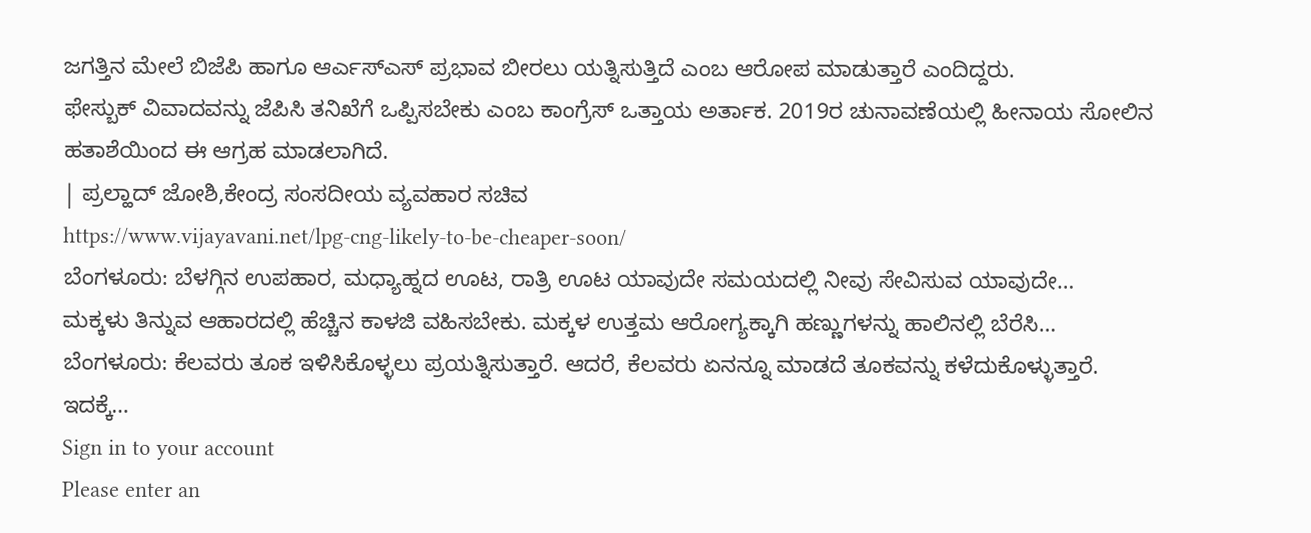ಜಗತ್ತಿನ ಮೇಲೆ ಬಿಜೆಪಿ ಹಾಗೂ ಆರ್ಎಸ್ಎಸ್ ಪ್ರಭಾವ ಬೀರಲು ಯತ್ನಿಸುತ್ತಿದೆ ಎಂಬ ಆರೋಪ ಮಾಡುತ್ತಾರೆ ಎಂದಿದ್ದರು.
ಫೇಸ್ಬುಕ್ ವಿವಾದವನ್ನು ಜೆಪಿಸಿ ತನಿಖೆಗೆ ಒಪ್ಪಿಸಬೇಕು ಎಂಬ ಕಾಂಗ್ರೆಸ್ ಒತ್ತಾಯ ಅರ್ತಾಕ. 2019ರ ಚುನಾವಣೆಯಲ್ಲಿ ಹೀನಾಯ ಸೋಲಿನ ಹತಾಶೆಯಿಂದ ಈ ಆಗ್ರಹ ಮಾಡಲಾಗಿದೆ.
| ಪ್ರಲ್ಹಾದ್ ಜೋಶಿ,ಕೇಂದ್ರ ಸಂಸದೀಯ ವ್ಯವಹಾರ ಸಚಿವ
https://www.vijayavani.net/lpg-cng-likely-to-be-cheaper-soon/
ಬೆಂಗಳೂರು: ಬೆಳಗ್ಗಿನ ಉಪಹಾರ, ಮಧ್ಯಾಹ್ನದ ಊಟ, ರಾತ್ರಿ ಊಟ ಯಾವುದೇ ಸಮಯದಲ್ಲಿ ನೀವು ಸೇವಿಸುವ ಯಾವುದೇ…
ಮಕ್ಕಳು ತಿನ್ನುವ ಆಹಾರದಲ್ಲಿ ಹೆಚ್ಚಿನ ಕಾಳಜಿ ವಹಿಸಬೇಕು. ಮಕ್ಕಳ ಉತ್ತಮ ಆರೋಗ್ಯಕ್ಕಾಗಿ ಹಣ್ಣುಗಳನ್ನು ಹಾಲಿನಲ್ಲಿ ಬೆರೆಸಿ…
ಬೆಂಗಳೂರು: ಕೆಲವರು ತೂಕ ಇಳಿಸಿಕೊಳ್ಳಲು ಪ್ರಯತ್ನಿಸುತ್ತಾರೆ. ಆದರೆ, ಕೆಲವರು ಏನನ್ನೂ ಮಾಡದೆ ತೂಕವನ್ನು ಕಳೆದುಕೊಳ್ಳುತ್ತಾರೆ. ಇದಕ್ಕೆ…
Sign in to your account
Please enter an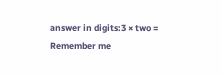answer in digits:3 × two =
Remember me